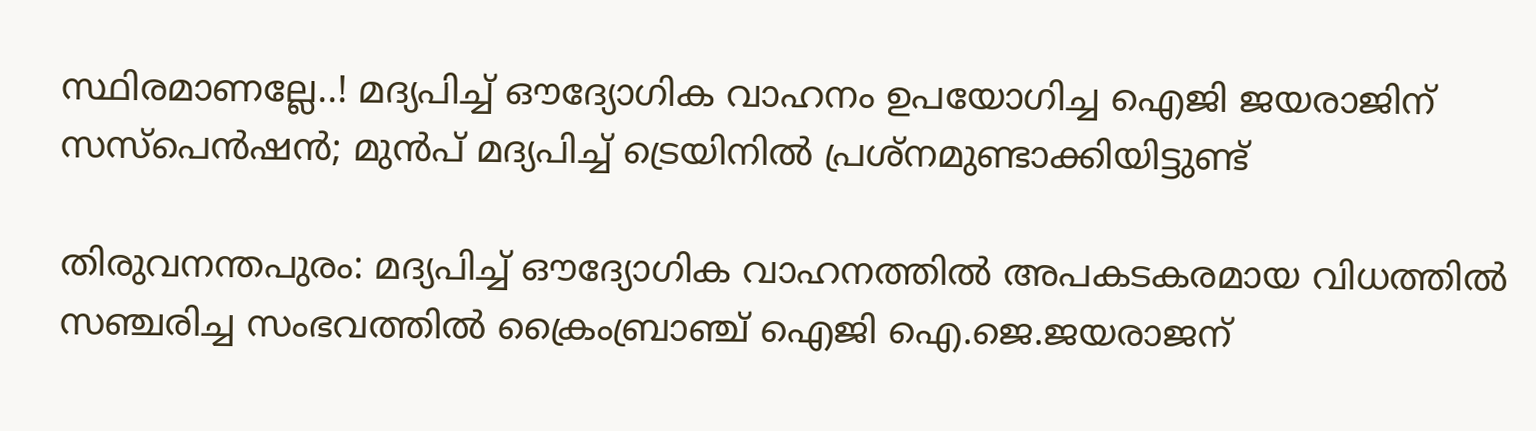സ്ഥിരമാണല്ലേ..! മദ്യപിച്ച് ഔദ്യോഗിക വാഹനം ഉപയോഗിച്ച ഐജി ജയരാജിന് സസ്പെൻഷൻ; മുൻപ് മദ്യപിച്ച് ട്രെയിനിൽ പ്രശ്നമുണ്ടാക്കിയിട്ടുണ്ട്

തിരുവനന്തപുരം: മദ്യപിച്ച് ഔദ്യോഗിക വാഹനത്തിൽ അപകടകരമായ വിധത്തിൽ സഞ്ചരിച്ച സംഭവത്തിൽ ക്രൈംബ്രാഞ്ച് ഐജി ഐ.ജെ.ജയരാജന്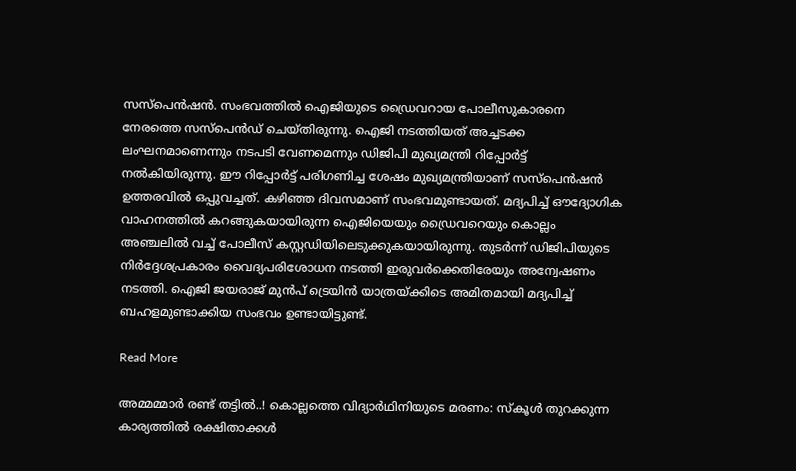സസ്പെൻഷൻ. സംഭവത്തിൽ ഐജിയുടെ ഡ്രൈവറായ പോലീസുകാരനെ നേരത്തെ സസ്പെൻഡ് ചെയ്തിരുന്നു. ഐജി നടത്തിയത് അച്ചടക്ക ലംഘനമാണെന്നും നടപടി വേണമെന്നും ഡിജിപി മുഖ്യമന്ത്രി റിപ്പോർട്ട് നൽകിയിരുന്നു. ഈ റിപ്പോർട്ട് പരിഗണിച്ച ശേഷം മുഖ്യമന്ത്രിയാണ് സസ്പെൻഷൻ ഉത്തരവിൽ ഒപ്പുവച്ചത്. കഴിഞ്ഞ ദിവസമാണ് സംഭവമുണ്ടായത്. മദ്യപിച്ച് ഔദ്യോഗിക വാഹനത്തിൽ കറങ്ങുകയായിരുന്ന ഐജിയെയും ഡ്രൈവറെയും കൊല്ലം അഞ്ചലിൽ വച്ച് പോലീസ് കസ്റ്റഡിയിലെടുക്കുകയായിരുന്നു. തുടർന്ന് ഡിജിപിയുടെ നിർദ്ദേശപ്രകാരം വൈദ്യപരിശോധന നടത്തി ഇരുവർക്കെതിരേയും അന്വേഷണം നടത്തി. ഐജി ജയരാജ് മുൻപ് ട്രെയിൻ യാത്രയ്ക്കിടെ അമിതമായി മദ്യപിച്ച് ബഹളമുണ്ടാക്കിയ സംഭവം ഉണ്ടായിട്ടുണ്ട്.

Read More

അമ്മമ്മാർ രണ്ട് തട്ടിൽ..! കൊല്ലത്തെ വിദ്യാർഥിനിയുടെ മരണം: സ്കൂൾ തുറക്കുന്ന കാര്യത്തിൽ രക്ഷിതാക്കൾ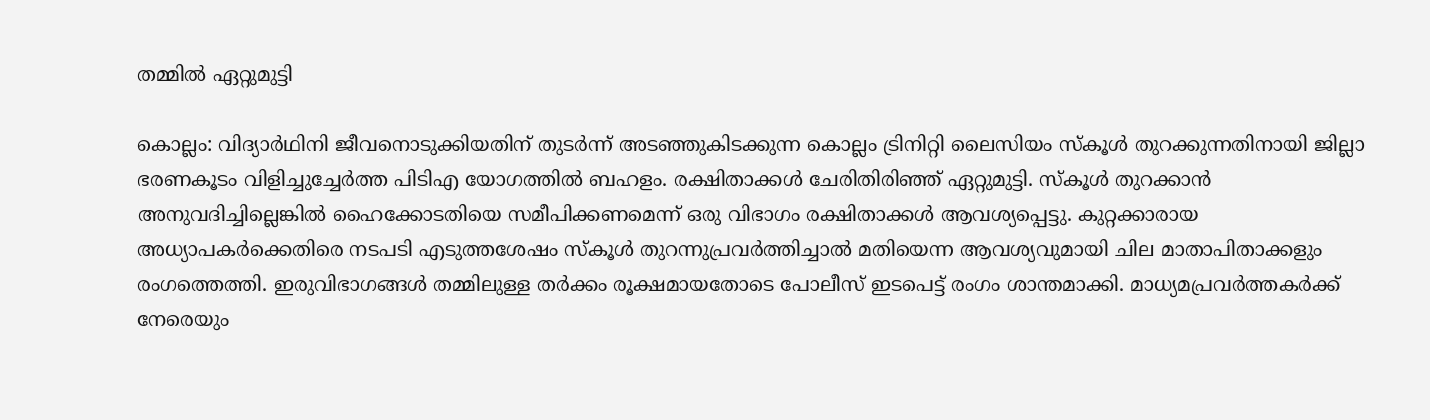തമ്മിൽ ഏറ്റുമുട്ടി

കൊല്ലം: വിദ്യാർഥിനി ജീവനൊടുക്കിയതിന് തുടർന്ന് അടഞ്ഞുകിടക്കുന്ന കൊല്ലം ട്രിനിറ്റി ലൈസിയം സ്കൂൾ തുറക്കുന്നതിനായി ജില്ലാ ഭരണകൂടം വിളിച്ചുച്ചേർത്ത പിടിഎ യോഗത്തിൽ ബഹളം. രക്ഷിതാക്കൾ ചേരിതിരിഞ്ഞ് ഏറ്റുമുട്ടി. സ്കൂൾ തുറക്കാൻ അനുവദിച്ചില്ലെങ്കിൽ ഹൈക്കോടതിയെ സമീപിക്കണമെന്ന് ഒരു വിഭാഗം രക്ഷിതാക്കൾ ആവശ്യപ്പെട്ടു. കുറ്റക്കാരായ അധ്യാപകർക്കെതിരെ നടപടി എടുത്തശേഷം സ്കൂൾ തുറന്നുപ്രവർത്തിച്ചാൽ മതിയെന്ന ആവശ്യവുമായി ചില മാതാപിതാക്കളും രംഗത്തെത്തി. ഇരുവിഭാഗങ്ങൾ തമ്മിലുള്ള തർക്കം രൂക്ഷമായതോടെ പോലീസ് ഇടപെട്ട് രംഗം ശാന്തമാക്കി. മാധ്യമപ്രവർത്തകർക്ക് നേരെയും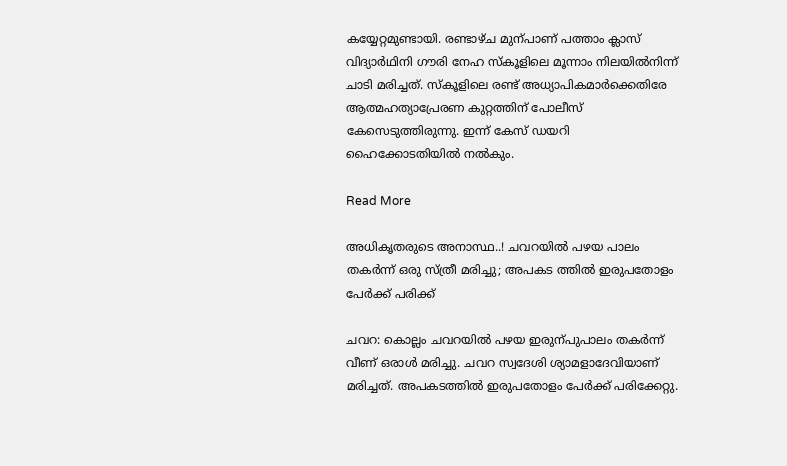കയ്യേറ്റമുണ്ടായി. രണ്ടാഴ്ച മുന്പാണ് പത്താം ക്ലാസ് വിദ്യാർഥിനി ഗൗരി നേഹ സ്കൂളിലെ മൂന്നാം നിലയിൽനിന്ന് ചാടി മരിച്ചത്. സ്കൂളിലെ രണ്ട് അധ്യാപികമാർക്കെതിരേ ആത്മഹത്യാപ്രേരണ കുറ്റത്തിന് പോലീസ് കേസെടുത്തിരുന്നു. ഇന്ന് കേസ് ഡയറി ഹൈക്കോടതിയിൽ നൽകും.

Read More

അധികൃതരുടെ അനാസ്ഥ..! ചവറയിൽ പഴയ പാലം തകർന്ന് ഒരു സ്ത്രീ മരിച്ചു; അപകട ത്തിൽ ഇരുപതോളം പേർക്ക് പരിക്ക്

ചവറ: കൊല്ലം ചവറയിൽ പഴയ ഇരുന്പുപാലം തകർന്ന് വീണ് ഒരാൾ മരിച്ചു. ചവറ സ്വദേശി ശ്യാമളാദേവിയാണ് മരിച്ചത്. അപകടത്തിൽ ഇരുപതോളം പേർക്ക് പരിക്കേറ്റു.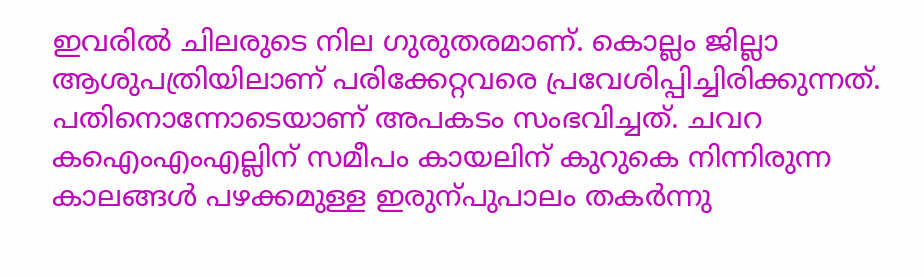ഇവരിൽ ചിലരുടെ നില ഗുരുതരമാണ്. കൊല്ലം ജില്ലാ ആശുപത്രിയിലാണ് പരിക്കേറ്റവരെ പ്രവേശിപ്പിച്ചിരിക്കുന്നത്. പതിനൊന്നോടെയാണ് അപകടം സംഭവിച്ചത്. ചവറ കഐംഎംഎല്ലിന് സമീപം കായലിന് കുറുകെ നിന്നിരുന്ന കാലങ്ങൾ പഴക്കമുള്ള ഇരുന്പുപാലം തകർന്നു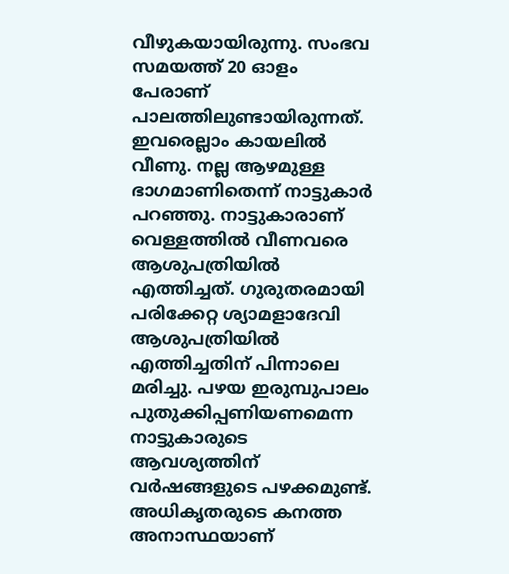വീഴുകയായിരുന്നു. സംഭവ സമയത്ത് 20 ഓളം പേരാണ് പാലത്തിലുണ്ടായിരുന്നത്. ഇവരെല്ലാം കായലിൽ വീണു. നല്ല ആഴമുള്ള ഭാഗമാണിതെന്ന് നാട്ടുകാർ പറഞ്ഞു. നാട്ടുകാരാണ് വെള്ളത്തിൽ വീണവരെ ആശുപത്രിയിൽ എത്തിച്ചത്. ഗുരുതരമായി പരിക്കേറ്റ ശ്യാമളാദേവി ആശുപത്രിയിൽ എത്തിച്ചതിന് പിന്നാലെ മരിച്ചു. പഴയ ഇരുമ്പുപാലം പുതുക്കിപ്പണിയണമെന്ന നാട്ടുകാരുടെ ആവശ്യത്തിന് വർഷങ്ങളുടെ പഴക്കമുണ്ട്. അധികൃതരുടെ കനത്ത അനാസ്ഥയാണ്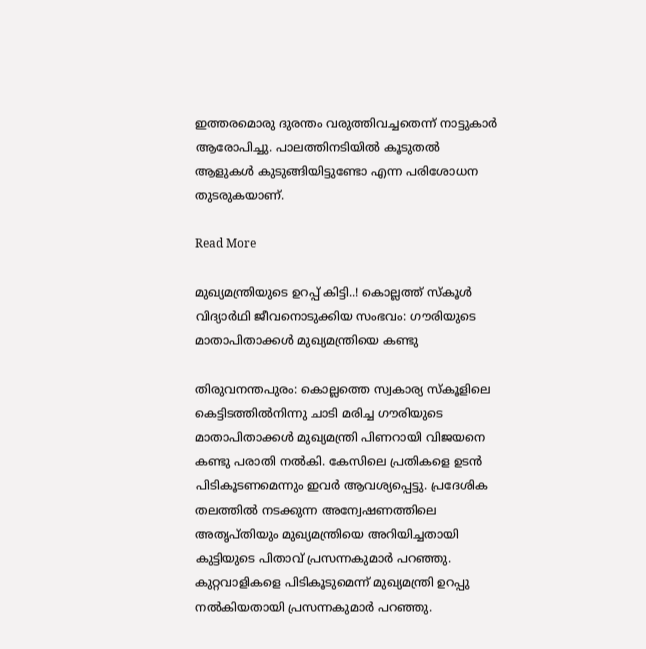ഇത്തരമൊരു ദുരന്തം വരുത്തിവച്ചതെന്ന് നാട്ടുകാർ ആരോപിച്ചു. പാലത്തിനടിയിൽ കൂടുതൽ ആളുകൾ കുടുങ്ങിയിട്ടുണ്ടോ എന്ന പരിശോധന തുടരുകയാണ്.

Read More

മുഖ്യമന്ത്രിയുടെ ഉറപ്പ് കിട്ടി..! കൊല്ലത്ത് സ്കൂൾ വിദ്യാർഥി ജീവനൊടുക്കിയ സംഭവം: ഗൗരിയുടെ മാതാപിതാക്കൾ മുഖ്യമന്ത്രിയെ കണ്ടു

തിരുവനന്തപുരം: കൊല്ലത്തെ സ്വകാര്യ സ്കൂളിലെ കെട്ടിടത്തിൽനിന്നു ചാടി മരിച്ച ഗൗരിയുടെ മാതാപിതാക്കൾ മുഖ്യമന്ത്രി പിണറായി വിജയനെ കണ്ടു പരാതി നൽകി. കേസിലെ പ്രതികളെ ഉടൻ പിടികൂടണമെന്നും ഇവർ ആവശ്യപ്പെട്ടു. പ്രദേശിക തലത്തിൽ നടക്കുന്ന അന്വേഷണത്തിലെ അതൃപ്തിയും മുഖ്യമന്ത്രിയെ അറിയിച്ചതായി കുട്ടിയുടെ പിതാവ് പ്രസന്നകുമാർ പറഞ്ഞു. കുറ്റവാളികളെ പിടികൂടുമെന്ന് മുഖ്യമന്ത്രി ഉറപ്പു നൽകിയതായി പ്രസന്നകുമാർ പറഞ്ഞു.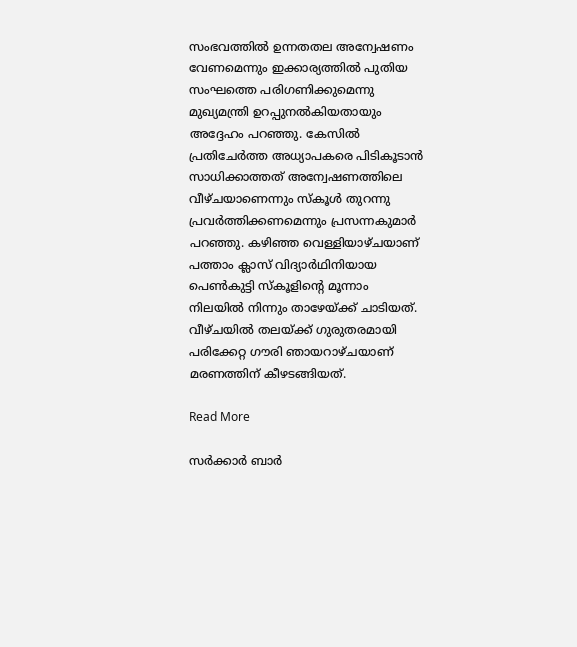സംഭവത്തിൽ ഉന്നതതല അന്വേഷണം വേണമെന്നും ഇക്കാര്യത്തിൽ പുതിയ സംഘത്തെ പരിഗണിക്കുമെന്നു മുഖ്യമന്ത്രി ഉറപ്പുനൽകിയതായും അദ്ദേഹം പറഞ്ഞു. കേസിൽ പ്രതിചേർത്ത അധ്യാപകരെ പിടികൂടാൻ സാധിക്കാത്തത് അന്വേഷണത്തിലെ വീഴ്ചയാണെന്നും സ്കൂൾ തുറന്നു പ്രവർത്തിക്കണമെന്നും പ്രസന്നകുമാർ പറഞ്ഞു. കഴിഞ്ഞ വെള്ളിയാഴ്ചയാണ് പത്താം ക്ലാസ് വിദ്യാർഥിനിയായ പെൺകുട്ടി സ്കൂളിന്‍റെ മൂന്നാം നിലയിൽ നിന്നും താഴേയ്ക്ക് ചാടിയത്. വീഴ്ചയിൽ തലയ്ക്ക് ഗുരുതരമായി പരിക്കേറ്റ ഗൗരി ഞായറാഴ്ചയാണ് മരണത്തിന് കീഴടങ്ങിയത്.

Read More

സർക്കാർ ബാർ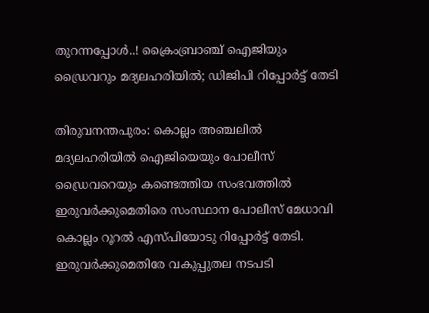തുറന്നപ്പോൾ..! ക്രൈംബ്രാഞ്ച് ഐജിയും ഡ്രൈവറും മദ്യലഹരിയിൽ; ഡിജിപി റിപ്പോർട്ട് തേടി

തിരുവനന്തപുരം: കൊല്ലം അഞ്ചലിൽ മദ്യലഹരിയിൽ ഐജിയെയും പോലീസ് ഡ്രൈവറെയും കണ്ടെത്തിയ സംഭവത്തിൽ ഇരുവർക്കുമെതിരെ സംസ്ഥാന പോലീസ് മേധാവി കൊല്ലം റൂറൽ എസ്പിയോടു റിപ്പോർട്ട് തേടി. ഇരുവർക്കുമെതിരേ വകുപ്പുതല നടപടി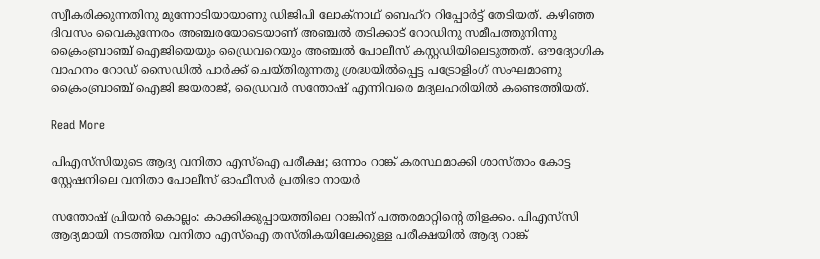സ്വീകരിക്കുന്നതിനു മുന്നോടിയായാണു ഡിജിപി ലോക്നാഥ് ബെഹ്റ റിപ്പോർട്ട് തേടിയത്. കഴിഞ്ഞ ദിവസം വൈകുന്നേരം അഞ്ചരയോടെയാണ് അഞ്ചൽ തടിക്കാട് റോഡിനു സമീപത്തുനിന്നു ക്രൈംബ്രാഞ്ച് ഐജിയെയും ഡ്രൈവറെയും അഞ്ചൽ പോലീസ് കസ്റ്റഡിയിലെടുത്തത്. ഔദ്യോഗിക വാഹനം റോഡ് സൈഡിൽ പാർക്ക് ചെയ്തിരുന്നതു ശ്രദ്ധയിൽപ്പെട്ട പട്രോളിംഗ് സംഘമാണു ക്രൈംബ്രാഞ്ച് ഐജി ജയരാജ്, ഡ്രൈവർ സന്തോഷ് എന്നിവരെ മദ്യലഹരിയിൽ കണ്ടെത്തിയത്.

Read More

പിഎസ്‌സിയുടെ ആദ്യ വനിതാ എസ്ഐ പരീക്ഷ; ഒന്നാം റാങ്ക് കരസ്ഥമാക്കി ശാസ്താം കോട്ട സ്റ്റേഷനിലെ വനിതാ പോലീസ് ഓഫീസർ പ്രതിഭാ നായർ

സന്തോഷ് പ്രിയൻ കൊല്ലം: കാക്കിക്കുപ്പായത്തിലെ റാങ്കിന് പത്തരമാറ്റിന്‍റെ തിളക്കം. പിഎസ്‌സി ആദ്യമായി നടത്തിയ വനിതാ എസ്ഐ തസ്തികയിലേക്കുള്ള പരീക്ഷയിൽ ആദ്യ റാങ്ക്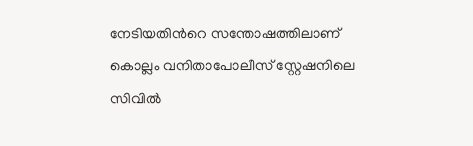നേടിയതിന്‍റെ സന്തോഷത്തിലാണ് കൊല്ലം വനിതാപോലീസ് സ്റ്റേഷനിലെ സിവിൽ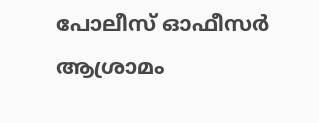പോലീസ് ഓഫീസർ ആശ്രാമം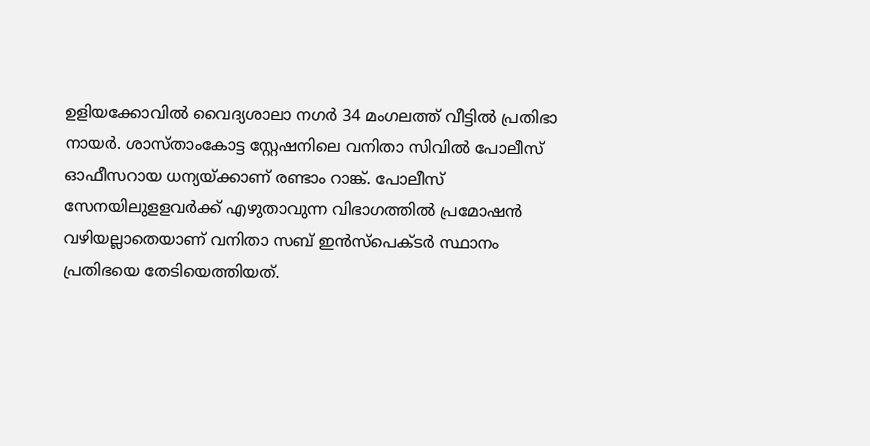ഉളിയക്കോവിൽ വൈദ്യശാലാ നഗർ 34 മംഗലത്ത് വീട്ടിൽ പ്രതിഭാ നായർ. ശാസ്താംകോട്ട സ്റ്റേഷനിലെ വനിതാ സിവിൽ പോലീസ് ഓഫീസറായ ധന്യയ്ക്കാണ് രണ്ടാം റാങ്ക്. പോലീസ് സേനയിലുളളവർക്ക് എഴുതാവുന്ന വിഭാഗത്തിൽ പ്രമോഷൻ വഴിയല്ലാതെയാണ് വനിതാ സബ് ഇൻസ്പെക്ടർ സ്ഥാനം പ്രതിഭയെ തേടിയെത്തിയത്.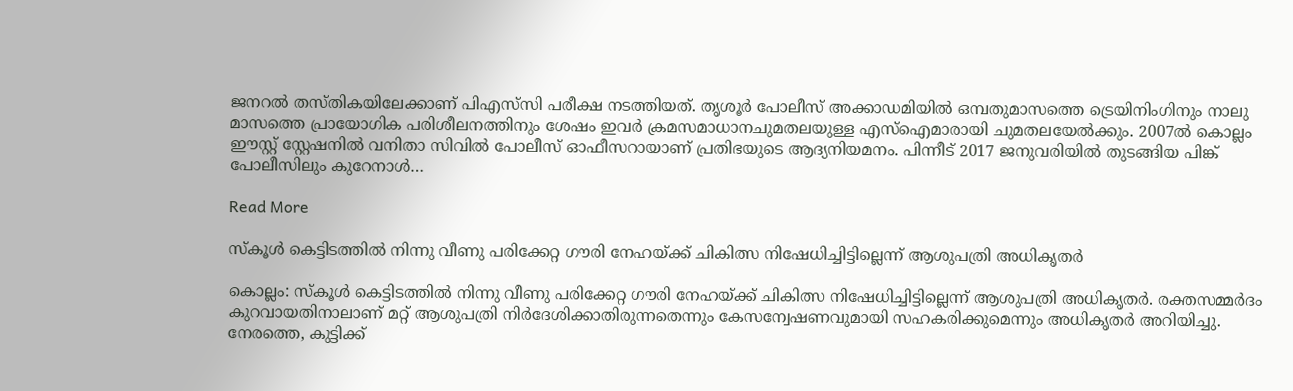ജനറൽ തസ്തികയിലേക്കാണ് പിഎസ്‌സി പരീക്ഷ നടത്തിയത്. തൃശൂർ പോലീസ് അക്കാഡമിയിൽ ഒമ്പതുമാസത്തെ ട്രെയിനിംഗിനും നാലു മാസത്തെ പ്രായോഗിക പരിശീലനത്തിനും ശേഷം ഇവർ ക്രമസമാധാനചുമതലയുള്ള എസ്ഐമാരായി ചുമതലയേൽക്കും. 2007ൽ കൊല്ലം ഈസ്റ്റ് സ്റ്റേഷനിൽ വനിതാ സിവിൽ പോലീസ് ഓഫീസറായാണ് പ്രതിഭയുടെ ആദ്യനിയമനം. പിന്നീട് 2017 ജനുവരിയിൽ തുടങ്ങിയ പിങ്ക് പോലീസിലും കുറേനാൾ…

Read More

സ്കൂൾ കെട്ടിടത്തിൽ നിന്നു വീണു പരിക്കേറ്റ ഗൗരി നേഹയ്ക്ക് ചികിത്സ നിഷേധിച്ചിട്ടില്ലെന്ന് ആശുപത്രി അധികൃതർ

കൊല്ലം: സ്കൂൾ കെട്ടിടത്തിൽ നിന്നു വീണു പരിക്കേറ്റ ഗൗരി നേഹയ്ക്ക് ചികിത്സ നിഷേധിച്ചിട്ടില്ലെന്ന് ആശുപത്രി അധികൃതർ. രക്തസമ്മർദം കുറവായതിനാലാണ് മറ്റ് ആശുപത്രി നിർദേശിക്കാതിരുന്നതെന്നും കേസന്വേഷണവുമായി സഹകരിക്കുമെന്നും അധികൃതർ അറിയിച്ചു. നേരത്തെ, കുട്ടിക്ക്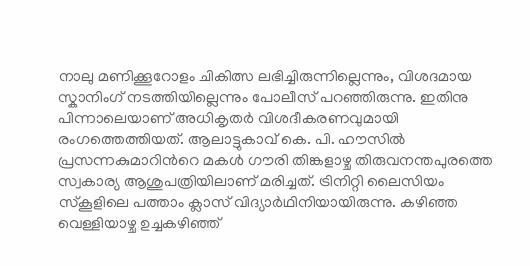നാലു മണിക്കൂറോളം ചികിത്സ ലഭിച്ചിരുന്നില്ലെന്നും, വിശദമായ സ്കാനിംഗ് നടത്തിയില്ലെന്നും പോലീസ് പറഞ്ഞിരുന്നു. ഇതിനു പിന്നാലെയാണ് അധികൃതർ വിശദീകരണവുമായി രംഗത്തെത്തിയത്. ആലാട്ടുകാവ് കെ. പി. ഹൗസിൽ പ്രസന്നകുമാറിന്‍റെ മകൾ ഗൗരി തിങ്കളാഴ്ച തിരുവനന്തപുരത്തെ സ്വകാര്യ ആശുപത്രിയിലാണ് മരിച്ചത്. ട്രിനിറ്റി ലൈസിയം സ്കൂളിലെ പത്താം ക്ലാസ് വിദ്യാർഥിനിയായിരുന്നു. കഴിഞ്ഞ വെള്ളിയാഴ്ച ഉച്ചകഴിഞ്ഞ്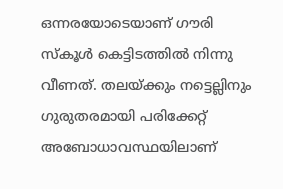ഒന്നരയോടെയാണ് ഗൗരി സ്കൂൾ കെട്ടിടത്തിൽ നിന്നു വീണത്. തലയ്ക്കും നട്ടെല്ലിനും ഗുരുതരമായി പരിക്കേറ്റ് അബോധാവസ്ഥയിലാണ്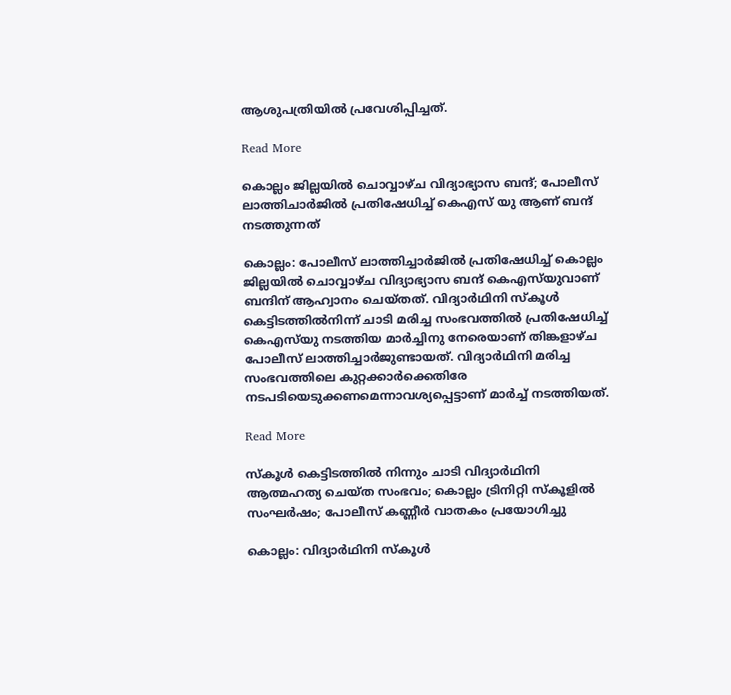ആശുപത്രിയിൽ പ്രവേശിപ്പിച്ചത്.

Read More

കൊല്ലം ജില്ലയിൽ ചൊവ്വാഴ്ച വിദ്യാഭ്യാസ ബന്ദ്; പോലീസ് ലാത്തിചാർജിൽ പ്രതിഷേധിച്ച് കെഎസ് യു ആണ് ബന്ദ് നടത്തുന്നത്

കൊല്ലം: പോലീസ് ലാത്തിച്ചാർജിൽ പ്രതിഷേധിച്ച് കൊല്ലം ജില്ലയിൽ ചൊവ്വാഴ്ച വിദ്യാഭ്യാസ ബന്ദ് കെഎസ്‌യുവാണ് ബന്ദിന് ആഹ്വാനം ചെയ്തത്. വിദ്യാർഥിനി സ്കൂൾ കെട്ടിടത്തിൽനിന്ന് ചാടി മരിച്ച സംഭവത്തിൽ പ്രതിഷേധിച്ച് കെഎസ്‌യു നടത്തിയ മാർച്ചിനു നേരെയാണ് തിങ്കളാഴ്ച പോലീസ് ലാത്തിച്ചാർജുണ്ടായത്. വിദ്യാർഥിനി മരിച്ച സംഭവത്തിലെ കുറ്റക്കാർക്കെതിരേ നടപടിയെടുക്കണമെന്നാവശ്യപ്പെട്ടാണ് മാർച്ച് നടത്തിയത്.

Read More

സ്കൂൾ കെട്ടിടത്തിൽ നിന്നും ചാടി വിദ്യാർഥിനി ആത്മഹത്യ ചെയ്ത സംഭവം; കൊല്ലം ട്രിനിറ്റി സ്കൂളിൽ സംഘർഷം; പോലീസ് കണ്ണീർ വാതകം പ്രയോഗിച്ചു

കൊല്ലം: വിദ്യാർഥിനി സ്കൂൾ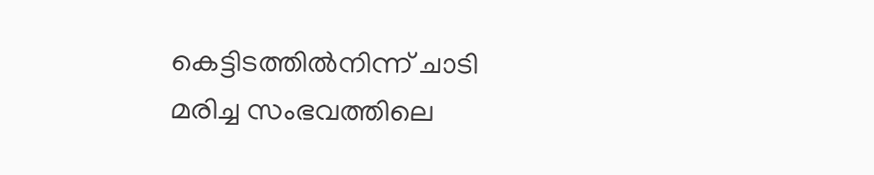കെട്ടിടത്തിൽനിന്ന് ചാടി മരിച്ച സംഭവത്തിലെ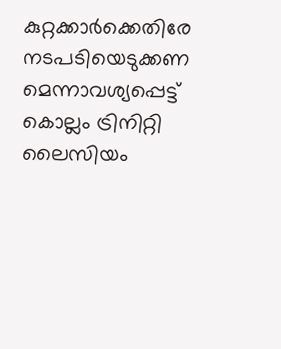കുറ്റക്കാർക്കെതിരേ നടപടിയെടുക്കണ മെന്നാവശ്യപ്പെട്ട് കൊല്ലം ട്രിനിറ്റി ലൈസിയം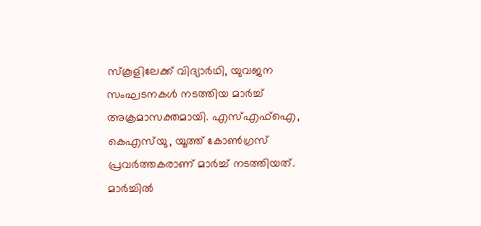സ്കൂളിലേക്ക് വിദ്യാർഥി, യുവജന സംഘടനകൾ നടത്തിയ മാർച്ച് അക്രമാസക്തമായി. എസ്എഫ്ഐ, കെഎസ്‌യു, യൂത്ത് കോണ്‍ഗ്രസ് പ്രവർത്തകരാണ് മാർച്ച് നടത്തിയത്. മാർച്ചിൽ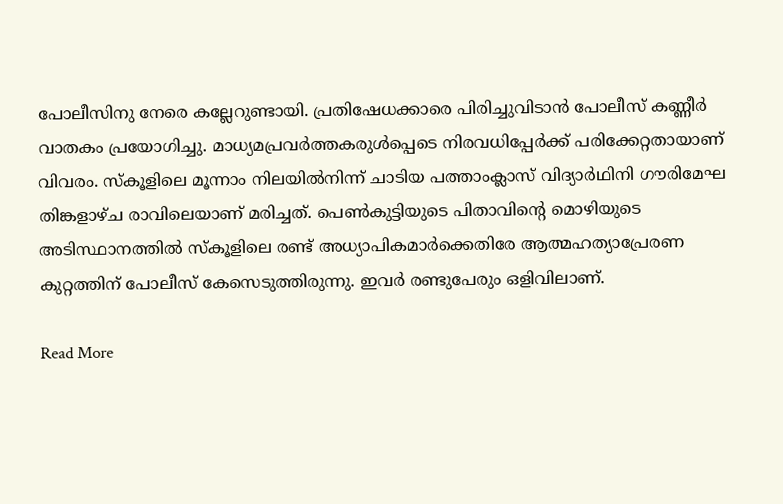പോലീസിനു നേരെ കല്ലേറുണ്ടായി. പ്രതിഷേധക്കാരെ പിരിച്ചുവിടാൻ പോലീസ് കണ്ണീർ വാതകം പ്രയോഗിച്ചു. മാധ്യമപ്രവർത്തകരുൾപ്പെടെ നിരവധിപ്പേർക്ക് പരിക്കേറ്റതായാണ് വിവരം. സ്കൂളിലെ മൂന്നാം നിലയിൽനിന്ന് ചാടിയ പത്താംക്ലാസ് വിദ്യാർഥിനി ഗൗരിമേഘ തിങ്കളാഴ്ച രാവിലെയാണ് മരിച്ചത്. പെണ്‍കുട്ടിയുടെ പിതാവിന്‍റെ മൊഴിയുടെ അടിസ്ഥാനത്തിൽ സ്കൂളിലെ രണ്ട് അധ്യാപികമാർക്കെതിരേ ആത്മഹത്യാപ്രേരണ കുറ്റത്തിന് പോലീസ് കേസെടുത്തിരുന്നു. ഇവർ രണ്ടുപേരും ഒളിവിലാണ്.

Read More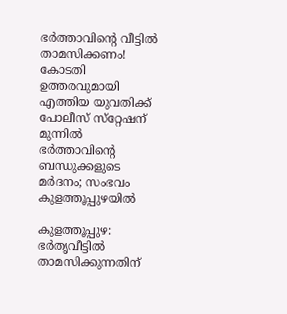ഭര്‍ത്താവിന്റെ വീട്ടില്‍ താമസിക്കണം! കോടതി ഉത്തരവുമായി എത്തിയ യുവതിക്ക് പോലീസ് സ്‌റ്റേഷന് മുന്നില്‍ ഭര്‍ത്താവിന്റെ ബന്ധുക്കളുടെ മര്‍ദനം; സംഭവം കുളത്തൂപ്പുഴയില്‍

കുളത്തൂപ്പുഴ: ഭർതൃവീട്ടിൽ താമസിക്കുന്നതിന്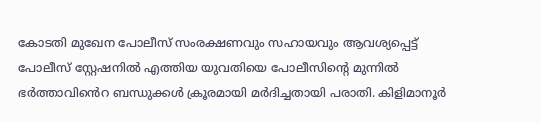കോടതി മുഖേന പോലീസ് സംരക്ഷണവും സഹായവും ആവശ്യപ്പെട്ട് പോലീസ് സ്റ്റേഷനിൽ എത്തിയ യുവതിയെ പോലീസിന്‍റെ മുന്നിൽ ഭർത്താവിൻെറ ബന്ധുക്കൾ ക്രൂരമായി മർദിച്ചതായി പരാതി. കിളിമാനൂർ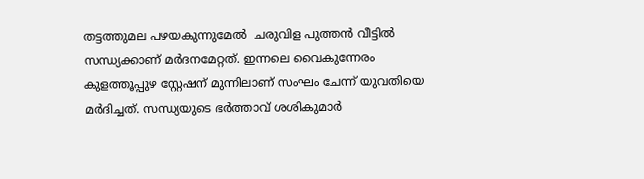തട്ടത്തുമല പഴയകുന്നുമേൽ  ചരുവിള പുത്തൻ വീട്ടിൽ സന്ധ്യക്കാണ് മർദനമേറ്റത്. ഇന്നലെ വൈകുന്നേരം കുളത്തൂപ്പുഴ സ്റ്റേഷന് മുന്നിലാണ് സംഘം ചേന്ന് യുവതിയെ മർദിച്ചത്. സന്ധ്യയുടെ ഭർത്താവ് ശശികുമാർ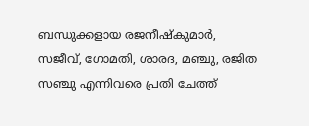ബന്ധുക്കളായ രജനീഷ്കുമാർ, സജീവ്, ഗോമതി, ശാരദ, മഞ്ചു, രജിത സഞ്ചു എന്നിവരെ പ്രതി ചേത്ത്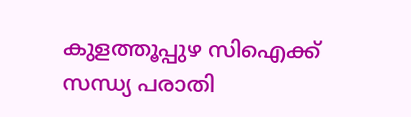കുളത്തൂപ്പുഴ സിഐക്ക് സന്ധ്യ പരാതി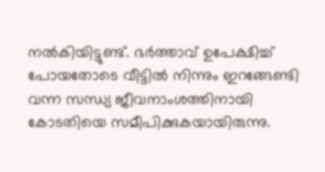നൽകിയിട്ടുണ്ട്. ഭർത്താവ് ഉപേക്ഷിച്ച് പോയതോടെ വീട്ടിൽ നിന്നും ഇറങ്ങേണ്ടി വന്ന സന്ധ്യ ജീവനാംശത്തിനായി കോടതിയെ സമീപിക്കുകയായിരുന്നു.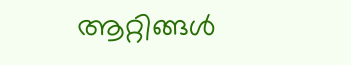ആറ്റിങ്ങൾ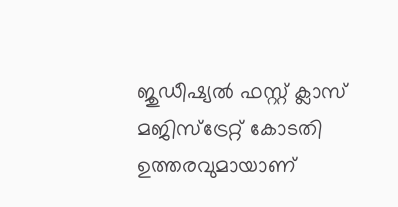ജുഡീഷ്യൽ ഫസ്റ്റ് ക്ലാസ് മജിസ്ട്രേറ്റ് കോടതി ഉത്തരവുമായാണ്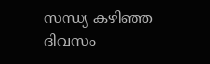സന്ധ്യ കഴിഞ്ഞ ദിവസം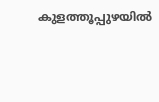കുളത്തൂപ്പുഴയിൽ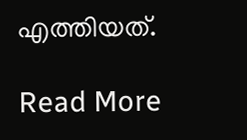എത്തിയത്.

Read More